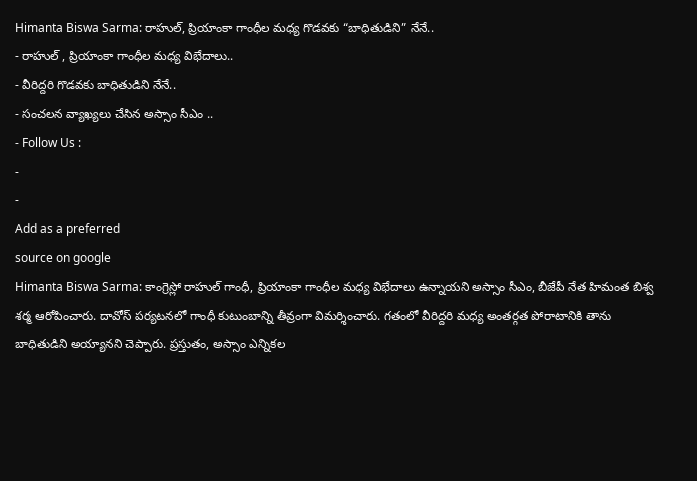Himanta Biswa Sarma: రాహుల్, ప్రియాంకా గాంధీల మధ్య గొడవకు “బాధితుడిని” నేనే..
- రాహుల్ , ప్రియాంకా గాంధీల మధ్య విభేదాలు..
- వీరిద్దరి గొడవకు బాధితుడిని నేనే..
- సంచలన వ్యాఖ్యలు చేసిన అస్సాం సీఎం ..
- Follow Us :
-
-
Add as a preferred
source on google
Himanta Biswa Sarma: కాంగ్రెస్లో రాహుల్ గాంధీ, ప్రియాంకా గాంధీల మధ్య విభేదాలు ఉన్నాయని అస్సాం సీఎం, బీజేపీ నేత హిమంత బిశ్వ శర్మ ఆరోపించారు. దావోస్ పర్యటనలో గాంధీ కుటుంబాన్ని తీవ్రంగా విమర్శించారు. గతంలో వీరిద్దరి మధ్య అంతర్గత పోరాటానికి తాను బాధితుడిని అయ్యానని చెప్పారు. ప్రస్తుతం, అస్సాం ఎన్నికల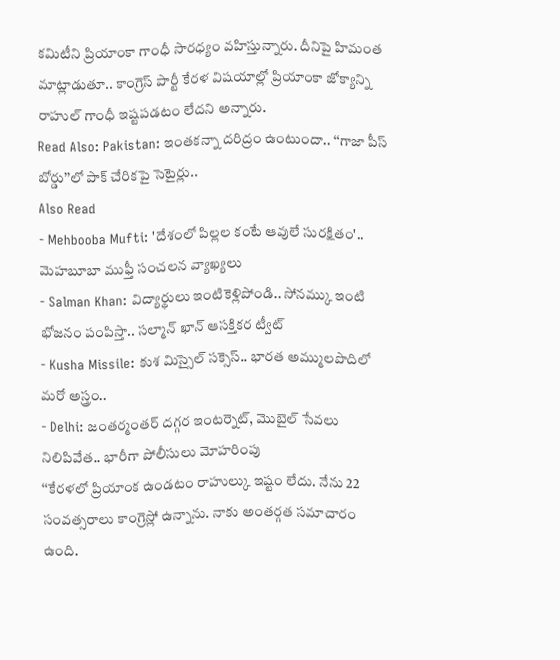కమిటీని ప్రియాంకా గాంధీ సారధ్యం వహిస్తున్నారు. దీనిపై హిమంత మాట్లాడుతూ.. కాంగ్రెస్ పార్టీ కేరళ విషయాల్లో ప్రియాంకా జోక్యాన్ని రాహుల్ గాంధీ ఇష్టపడటం లేదని అన్నారు.
Read Also: Pakistan: ఇంతకన్నా దరిద్రం ఉంటుందా.. ‘‘గాజా పీస్ బోర్డు’’లో పాక్ చేరికపై సెటైర్లు..
Also Read
- Mehbooba Mufti: 'దేశంలో పిల్లల కంటే ఆవులే సురక్షితం'.. మెహబూబా ముఫ్తీ సంచలన వ్యాఖ్యలు
- Salman Khan: విద్యార్థులు ఇంటికెళ్లిపోండి.. సోనమ్కు ఇంటి భోజనం పంపిస్తా.. సల్మాన్ ఖాన్ ఆసక్తికర ట్వీట్
- Kusha Missile: కుశ మిస్సైల్ సక్సెస్.. భారత అమ్ములపొదిలో మరో అస్త్రం..
- Delhi: జంతర్మంతర్ దగ్గర ఇంటర్నెట్, మొబైల్ సేవలు నిలిపివేత.. భారీగా పోలీసులు మోహరింపు
‘‘కేరళలో ప్రియాంక ఉండటం రాహుల్కు ఇష్టం లేదు. నేను 22 సంవత్సరాలు కాంగ్రెస్లో ఉన్నాను. నాకు అంతర్గత సమాచారం ఉంది.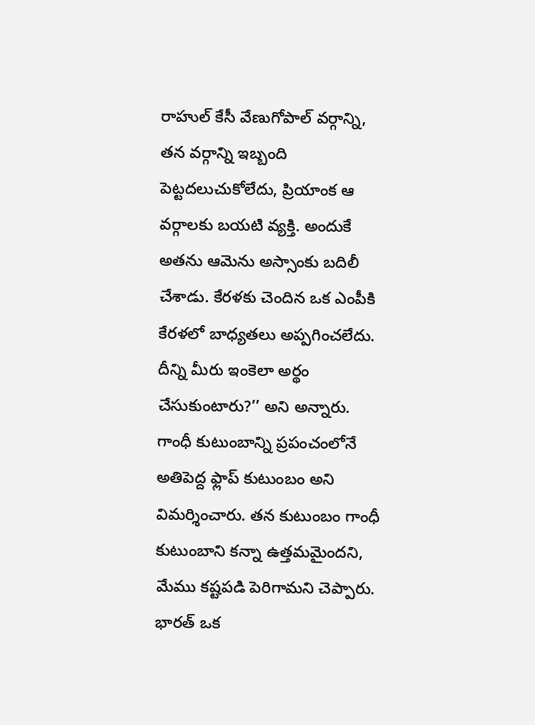రాహుల్ కేసీ వేణుగోపాల్ వర్గాన్ని, తన వర్గాన్ని ఇబ్బంది పెట్టదలుచుకోలేదు, ప్రియాంక ఆ వర్గాలకు బయటి వ్యక్తి. అందుకే అతను ఆమెను అస్సాంకు బదిలీ చేశాడు. కేరళకు చెందిన ఒక ఎంపీకి కేరళలో బాధ్యతలు అప్పగించలేదు. దీన్ని మీరు ఇంకెలా అర్థం చేసుకుంటారు?’’ అని అన్నారు. గాంధీ కుటుంబాన్ని ప్రపంచంలోనే అతిపెద్ద ఫ్లాప్ కుటుంబం అని విమర్శించారు. తన కుటుంబం గాంధీ కుటుంబాని కన్నా ఉత్తమమైందని, మేము కష్టపడి పెరిగామని చెప్పారు.
భారత్ ఒక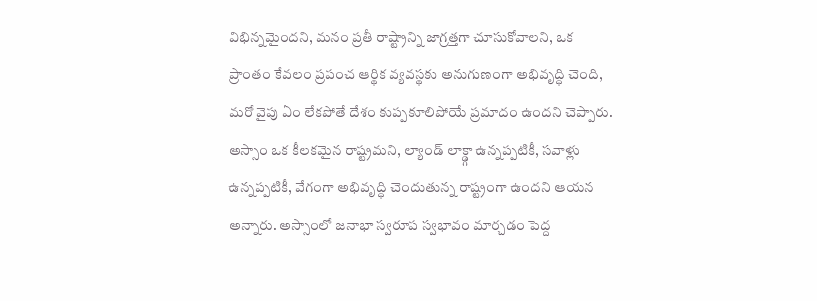విభిన్నమైందని, మనం ప్రతీ రాష్ట్రాన్ని జాగ్రత్తగా చూసుకోవాలని, ఒక ప్రాంతం కేవలం ప్రపంచ ఆర్థిక వ్యవస్థకు అనుగుణంగా అభివృద్ధి చెంది, మరో వైపు ఏం లేకపోతే దేశం కుప్పకూలిపోయే ప్రమాదం ఉందని చెప్పారు. అస్సాం ఒక కీలకమైన రాష్ట్రమని, ల్యాండ్ లాక్డ్గా ఉన్నప్పటికీ, సవాళ్లు ఉన్నప్పటికీ, వేగంగా అభివృద్ధి చెందుతున్న రాష్ట్రంగా ఉందని ఆయన అన్నారు. అస్సాంలో జనాభా స్వరూప స్వభావం మార్చడం పెద్ద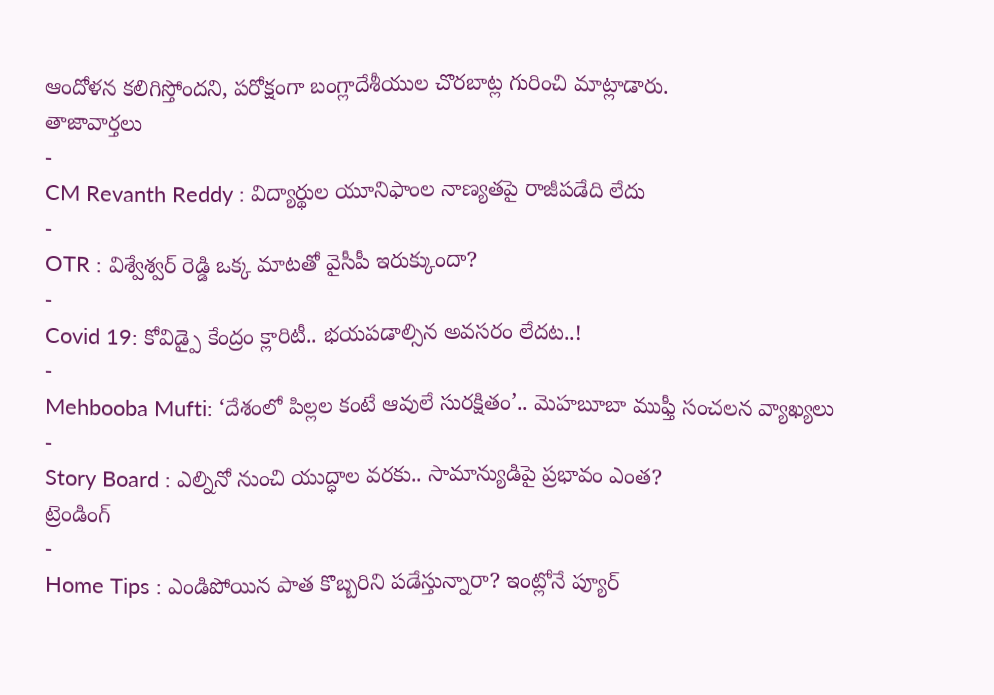ఆందోళన కలిగిస్తోందని, పరోక్షంగా బంగ్లాదేశీయుల చొరబాట్ల గురించి మాట్లాడారు.
తాజావార్తలు
-
CM Revanth Reddy : విద్యార్థుల యూనిఫాంల నాణ్యతపై రాజీపడేది లేదు
-
OTR : విశ్వేశ్వర్ రెడ్డి ఒక్క మాటతో వైసీపీ ఇరుక్కుందా?
-
Covid 19: కోవిడ్పై కేంద్రం క్లారిటీ.. భయపడాల్సిన అవసరం లేదట..!
-
Mehbooba Mufti: ‘దేశంలో పిల్లల కంటే ఆవులే సురక్షితం’.. మెహబూబా ముఫ్తీ సంచలన వ్యాఖ్యలు
-
Story Board : ఎల్నినో నుంచి యుద్ధాల వరకు.. సామాన్యుడిపై ప్రభావం ఎంత?
ట్రెండింగ్
-
Home Tips : ఎండిపోయిన పాత కొబ్బరిని పడేస్తున్నారా? ఇంట్లోనే ప్యూర్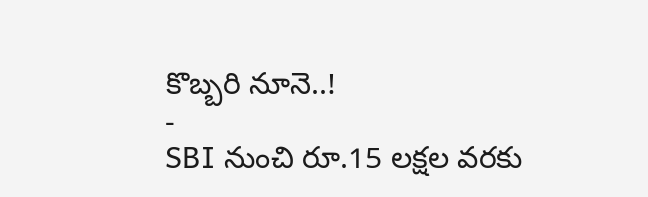కొబ్బరి నూనె..!
-
SBI నుంచి రూ.15 లక్షల వరకు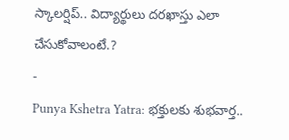స్కాలర్షిప్.. విద్యార్థులు దరఖాస్తు ఎలా చేసుకోవాలంటే.?
-
Punya Kshetra Yatra: భక్తులకు శుభవార్త..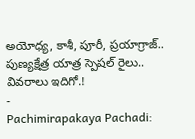అయోధ్య, కాశీ, పూరీ, ప్రయాగ్రాజ్.. పుణ్యక్షేత్ర యాత్ర స్పెషల్ రైలు.. వివరాలు ఇదిగో.!
-
Pachimirapakaya Pachadi: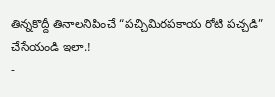తిన్నకొద్దీ తినాలనిపించే “పచ్చిమిరపకాయ రోటి పచ్చడి” చేసేయండి ఇలా.!
-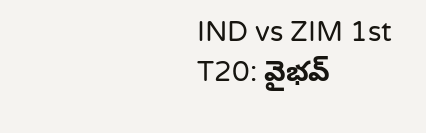IND vs ZIM 1st T20: వైభవ్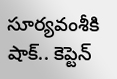సూర్యవంశీకి షాక్.. కెప్టెన్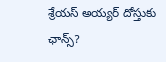శ్రేయస్ అయ్యర్ దోస్తుకు ఛాన్స్?